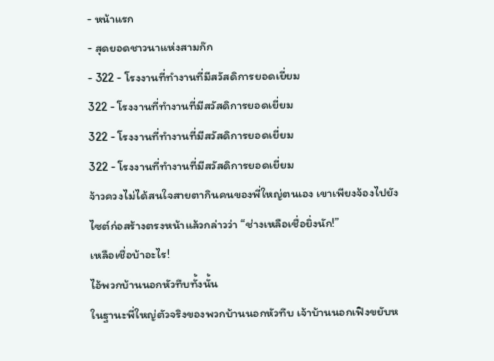- หน้าแรก
- สุดยอดชาวนาแห่งสามก๊ก
- 322 - โรงงานที่ทำงานที่มีสวัสดิการยอดเยี่ยม
322 - โรงงานที่ทำงานที่มีสวัสดิการยอดเยี่ยม
322 - โรงงานที่ทำงานที่มีสวัสดิการยอดเยี่ยม
322 - โรงงานที่ทำงานที่มีสวัสดิการยอดเยี่ยม
จ้าวควงไม่ได้สนใจสายตากินคนของพี่ใหญ่ตนเอง เขาเพียงจ้องไปยังไซต์ก่อสร้างตรงหน้าแล้วกล่าวว่า “ช่างเหลือเชื่อยิ่งนัก!”
เหลือเชื่อบ้าอะไร!
ไอ้พวกบ้านนอกหัวทึบทั้งนั้น
ในฐานะพี่ใหญ่ตัวจริงของพวกบ้านนอกหัวทึบ เจ้าบ้านนอกเฟิงขยับห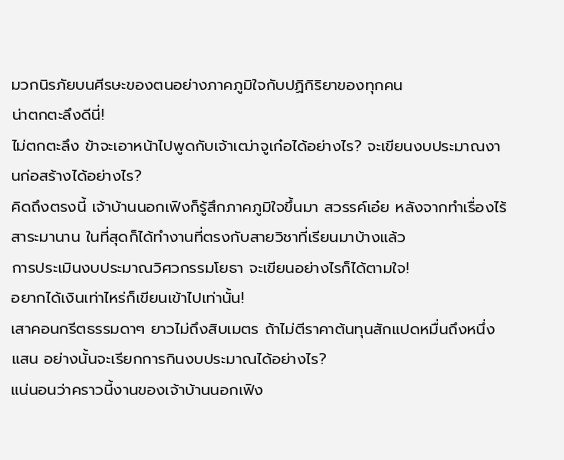มวกนิรภัยบนศีรษะของตนอย่างภาคภูมิใจกับปฏิกิริยาของทุกคน
น่าตกตะลึงดีนี่!
ไม่ตกตะลึง ข้าจะเอาหน้าไปพูดกับเจ้าเฒ่าจูเก๋อได้อย่างไร? จะเขียนงบประมาณงานก่อสร้างได้อย่างไร?
คิดถึงตรงนี้ เจ้าบ้านนอกเฟิงก็รู้สึกภาคภูมิใจขึ้นมา สวรรค์เอ๋ย หลังจากทำเรื่องไร้สาระมานาน ในที่สุดก็ได้ทำงานที่ตรงกับสายวิชาที่เรียนมาบ้างแล้ว
การประเมินงบประมาณวิศวกรรมโยธา จะเขียนอย่างไรก็ได้ตามใจ!
อยากได้เงินเท่าไหร่ก็เขียนเข้าไปเท่านั้น!
เสาคอนกรีตธรรมดาๆ ยาวไม่ถึงสิบเมตร ถ้าไม่ตีราคาต้นทุนสักแปดหมื่นถึงหนึ่งแสน อย่างนั้นจะเรียกการกินงบประมาณได้อย่างไร?
แน่นอนว่าคราวนี้งานของเจ้าบ้านนอกเฟิง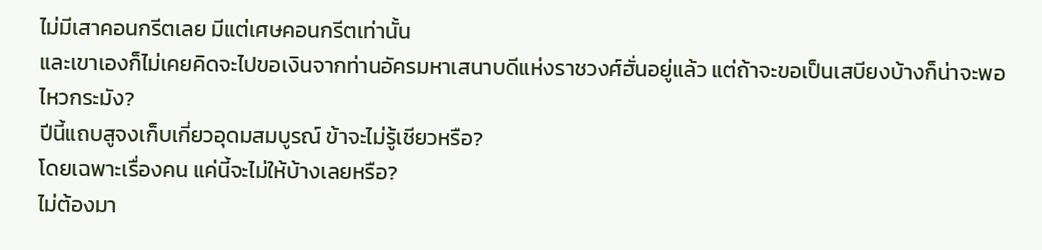ไม่มีเสาคอนกรีตเลย มีแต่เศษคอนกรีตเท่านั้น
และเขาเองก็ไม่เคยคิดจะไปขอเงินจากท่านอัครมหาเสนาบดีแห่งราชวงศ์ฮั่นอยู่แล้ว แต่ถ้าจะขอเป็นเสบียงบ้างก็น่าจะพอไหวกระมัง?
ปีนี้แถบสูจงเก็บเกี่ยวอุดมสมบูรณ์ ข้าจะไม่รู้เชียวหรือ?
โดยเฉพาะเรื่องคน แค่นี้จะไม่ให้บ้างเลยหรือ?
ไม่ต้องมา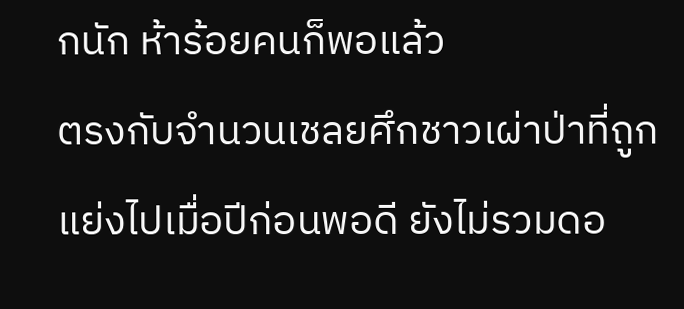กนัก ห้าร้อยคนก็พอแล้ว
ตรงกับจำนวนเชลยศึกชาวเผ่าป่าที่ถูกแย่งไปเมื่อปีก่อนพอดี ยังไม่รวมดอ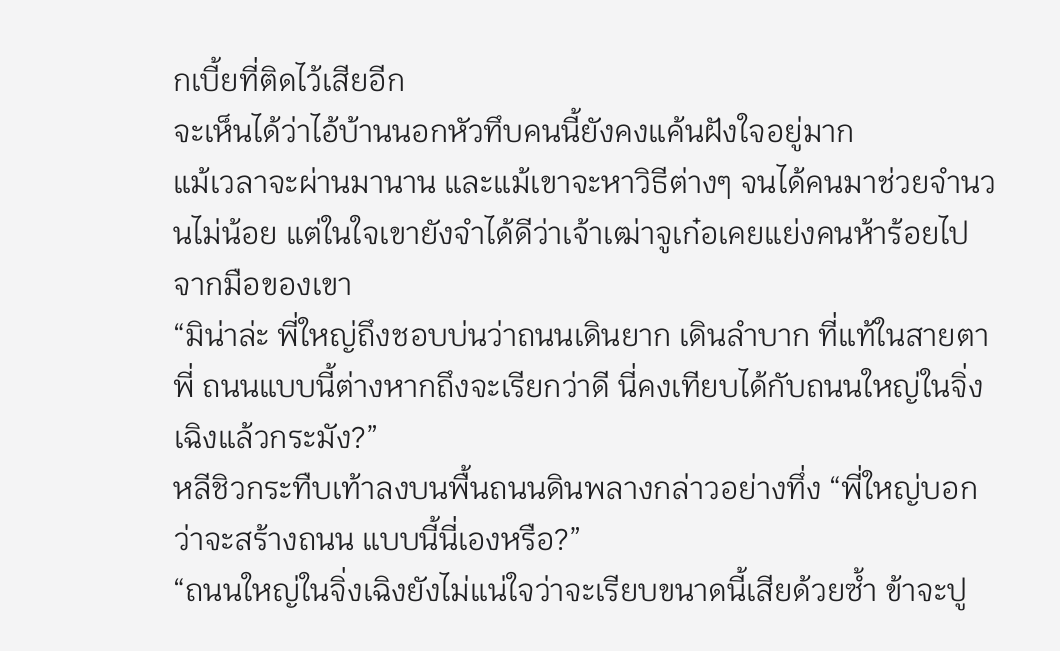กเบี้ยที่ติดไว้เสียอีก
จะเห็นได้ว่าไอ้บ้านนอกหัวทึบคนนี้ยังคงแค้นฝังใจอยู่มาก
แม้เวลาจะผ่านมานาน และแม้เขาจะหาวิธีต่างๆ จนได้คนมาช่วยจำนวนไม่น้อย แต่ในใจเขายังจำได้ดีว่าเจ้าเฒ่าจูเก๋อเคยแย่งคนห้าร้อยไปจากมือของเขา
“มิน่าล่ะ พี่ใหญ่ถึงชอบบ่นว่าถนนเดินยาก เดินลำบาก ที่แท้ในสายตาพี่ ถนนแบบนี้ต่างหากถึงจะเรียกว่าดี นี่คงเทียบได้กับถนนใหญ่ในจิ่งเฉิงแล้วกระมัง?”
หลีชิวกระทืบเท้าลงบนพื้นถนนดินพลางกล่าวอย่างทึ่ง “พี่ใหญ่บอกว่าจะสร้างถนน แบบนี้นี่เองหรือ?”
“ถนนใหญ่ในจิ่งเฉิงยังไม่แน่ใจว่าจะเรียบขนาดนี้เสียด้วยซ้ำ ข้าจะปู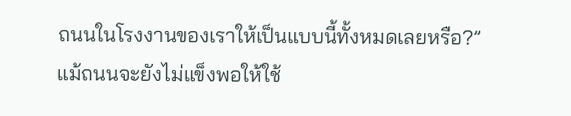ถนนในโรงงานของเราให้เป็นแบบนี้ทั้งหมดเลยหรือ?”
แม้ถนนจะยังไม่แข็งพอให้ใช้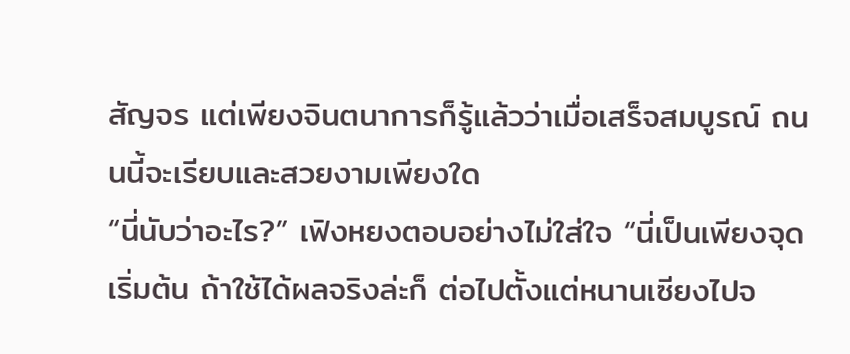สัญจร แต่เพียงจินตนาการก็รู้แล้วว่าเมื่อเสร็จสมบูรณ์ ถนนนี้จะเรียบและสวยงามเพียงใด
“นี่นับว่าอะไร?” เฟิงหยงตอบอย่างไม่ใส่ใจ “นี่เป็นเพียงจุดเริ่มต้น ถ้าใช้ได้ผลจริงล่ะก็ ต่อไปตั้งแต่หนานเซียงไปจ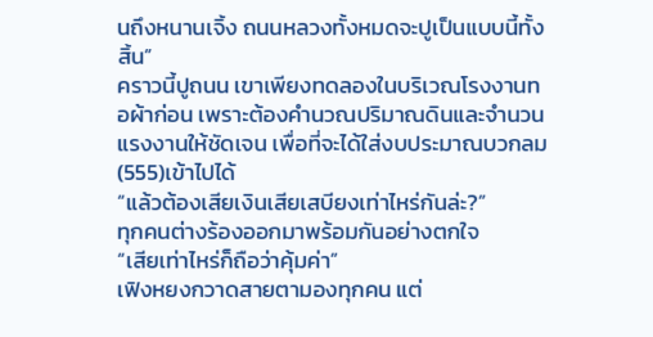นถึงหนานเจิ้ง ถนนหลวงทั้งหมดจะปูเป็นแบบนี้ทั้งสิ้น”
คราวนี้ปูถนน เขาเพียงทดลองในบริเวณโรงงานทอผ้าก่อน เพราะต้องคำนวณปริมาณดินและจำนวนแรงงานให้ชัดเจน เพื่อที่จะได้ใส่งบประมาณบวกลม(555)เข้าไปได้
“แล้วต้องเสียเงินเสียเสบียงเท่าไหร่กันล่ะ?”
ทุกคนต่างร้องออกมาพร้อมกันอย่างตกใจ
“เสียเท่าไหร่ก็ถือว่าคุ้มค่า”
เฟิงหยงกวาดสายตามองทุกคน แต่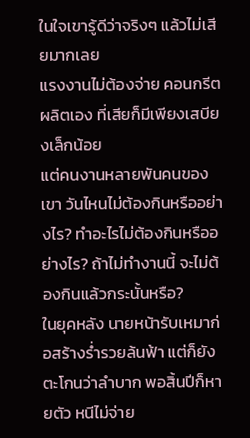ในใจเขารู้ดีว่าจริงๆ แล้วไม่เสียมากเลย
แรงงานไม่ต้องจ่าย คอนกรีตผลิตเอง ที่เสียก็มีเพียงเสบียงเล็กน้อย
แต่คนงานหลายพันคนของเขา วันไหนไม่ต้องกินหรืออย่างไร? ทำอะไรไม่ต้องกินหรืออย่างไร? ถ้าไม่ทำงานนี้ จะไม่ต้องกินแล้วกระนั้นหรือ?
ในยุคหลัง นายหน้ารับเหมาก่อสร้างร่ำรวยล้นฟ้า แต่ก็ยังตะโกนว่าลำบาก พอสิ้นปีก็หายตัว หนีไม่จ่าย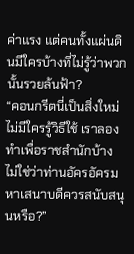ค่าแรง แต่คนทั้งแผ่นดินมีใครบ้างที่ไม่รู้ว่าพวกนั้นรวยล้นฟ้า?
“คอนกรีตนี่เป็นสิ่งใหม่ ไม่มีใครรู้วิธีใช้ เราลองทำเพื่อราชสำนักบ้าง ไม่ใช่ว่าท่านอัครอัครมหาเสนาบดีควรสนับสนุนหรือ?”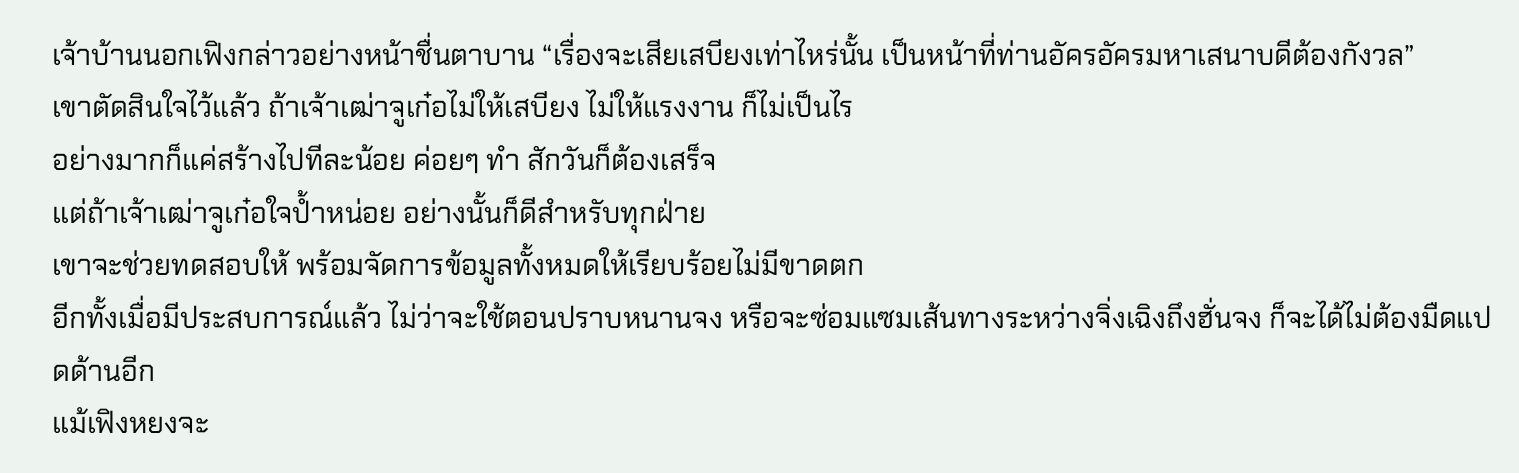เจ้าบ้านนอกเฟิงกล่าวอย่างหน้าชื่นตาบาน “เรื่องจะเสียเสบียงเท่าไหร่นั้น เป็นหน้าที่ท่านอัครอัครมหาเสนาบดีต้องกังวล”
เขาตัดสินใจไว้แล้ว ถ้าเจ้าเฒ่าจูเก๋อไม่ให้เสบียง ไม่ให้แรงงาน ก็ไม่เป็นไร
อย่างมากก็แค่สร้างไปทีละน้อย ค่อยๆ ทำ สักวันก็ต้องเสร็จ
แต่ถ้าเจ้าเฒ่าจูเก๋อใจป้ำหน่อย อย่างนั้นก็ดีสำหรับทุกฝ่าย
เขาจะช่วยทดสอบให้ พร้อมจัดการข้อมูลทั้งหมดให้เรียบร้อยไม่มีขาดตก
อีกทั้งเมื่อมีประสบการณ์แล้ว ไม่ว่าจะใช้ตอนปราบหนานจง หรือจะซ่อมแซมเส้นทางระหว่างจิ่งเฉิงถึงฮั่นจง ก็จะได้ไม่ต้องมืดแปดด้านอีก
แม้เฟิงหยงจะ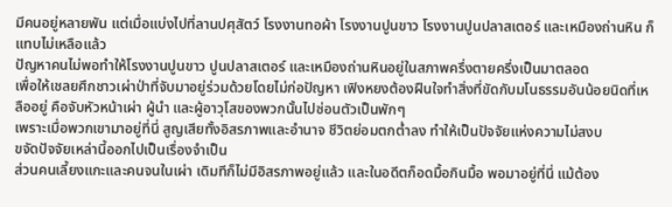มีคนอยู่หลายพัน แต่เมื่อแบ่งไปที่ลานปศุสัตว์ โรงงานทอผ้า โรงงานปูนขาว โรงงานปูนปลาสเตอร์ และเหมืองถ่านหิน ก็แทบไม่เหลือแล้ว
ปัญหาคนไม่พอทำให้โรงงานปูนขาว ปูนปลาสเตอร์ และเหมืองถ่านหินอยู่ในสภาพครึ่งตายครึ่งเป็นมาตลอด
เพื่อให้เชลยศึกชาวเผ่าป่าที่จับมาอยู่ร่วมด้วยโดยไม่ก่อปัญหา เฟิงหยงต้องฝืนใจทำสิ่งที่ขัดกับมโนธรรมอันน้อยนิดที่เหลืออยู่ คือจับหัวหน้าเผ่า ผู้นำ และผู้อาวุโสของพวกนั้นไปซ่อนตัวเป็นพักๆ
เพราะเมื่อพวกเขามาอยู่ที่นี่ สูญเสียทั้งอิสรภาพและอำนาจ ชีวิตย่อมตกต่ำลง ทำให้เป็นปัจจัยแห่งความไม่สงบ
ขจัดปัจจัยเหล่านี้ออกไปเป็นเรื่องจำเป็น
ส่วนคนเลี้ยงแกะและคนจนในเผ่า เดิมทีก็ไม่มีอิสรภาพอยู่แล้ว และในอดีตก็อดมื้อกินมื้อ พอมาอยู่ที่นี่ แม้ต้อง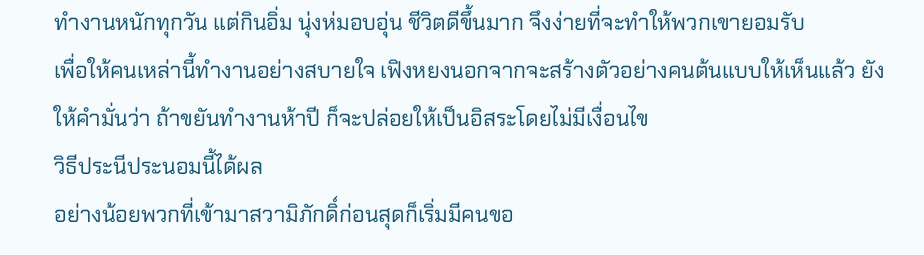ทำงานหนักทุกวัน แต่กินอิ่ม นุ่งห่มอบอุ่น ชีวิตดีขึ้นมาก จึงง่ายที่จะทำให้พวกเขายอมรับ
เพื่อให้คนเหล่านี้ทำงานอย่างสบายใจ เฟิงหยงนอกจากจะสร้างตัวอย่างคนต้นแบบให้เห็นแล้ว ยังให้คำมั่นว่า ถ้าขยันทำงานห้าปี ก็จะปล่อยให้เป็นอิสระโดยไม่มีเงื่อนไข
วิธีประนีประนอมนี้ได้ผล
อย่างน้อยพวกที่เข้ามาสวามิภักดิ์ก่อนสุดก็เริ่มมีคนขอ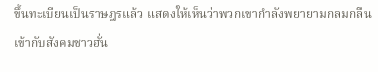ขึ้นทะเบียนเป็นราษฎรแล้ว แสดงให้เห็นว่าพวกเขากำลังพยายามกลมกลืนเข้ากับสังคมชาวฮั่น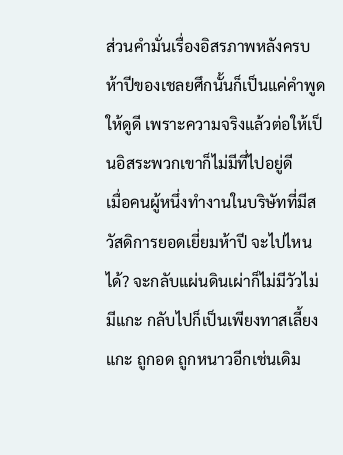ส่วนคำมั่นเรื่องอิสรภาพหลังครบห้าปีของเชลยศึกนั้นก็เป็นแค่คำพูดให้ดูดี เพราะความจริงแล้วต่อให้เป็นอิสระพวกเขาก็ไม่มีที่ไปอยู่ดี
เมื่อคนผู้หนึ่งทำงานในบริษัทที่มีสวัสดิการยอดเยี่ยมห้าปี จะไปไหนได้? จะกลับแผ่นดินเผ่าก็ไม่มีวัวไม่มีแกะ กลับไปก็เป็นเพียงทาสเลี้ยงแกะ ถูกอด ถูกหนาวอีกเช่นเดิม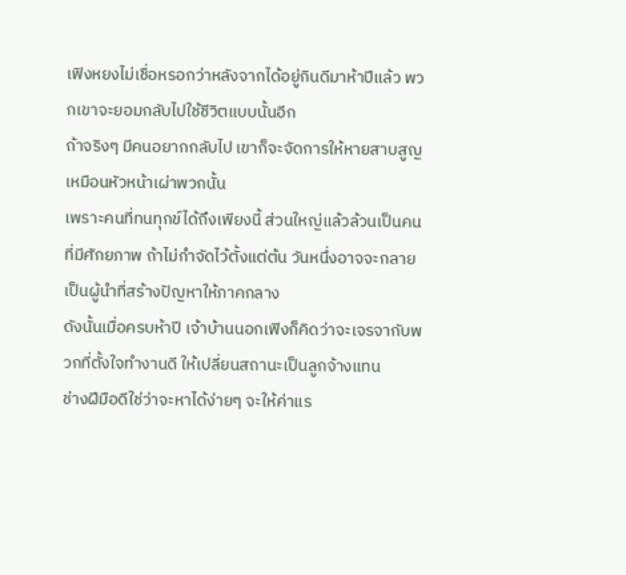เฟิงหยงไม่เชื่อหรอกว่าหลังจากได้อยู่กินดีมาห้าปีแล้ว พวกเขาจะยอมกลับไปใช้ชีวิตแบบนั้นอีก
ถ้าจริงๆ มีคนอยากกลับไป เขาก็จะจัดการให้หายสาบสูญเหมือนหัวหน้าเผ่าพวกนั้น
เพราะคนที่ทนทุกข์ได้ถึงเพียงนี้ ส่วนใหญ่แล้วล้วนเป็นคนที่มีศักยภาพ ถ้าไม่กำจัดไว้ตั้งแต่ต้น วันหนึ่งอาจจะกลายเป็นผู้นำที่สร้างปัญหาให้ภาคกลาง
ดังนั้นเมื่อครบห้าปี เจ้าบ้านนอกเฟิงก็คิดว่าจะเจรจากับพวกที่ตั้งใจทำงานดี ให้เปลี่ยนสถานะเป็นลูกจ้างแทน
ช่างฝีมือดีใช่ว่าจะหาได้ง่ายๆ จะให้ค่าแร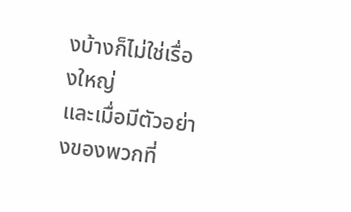งบ้างก็ไม่ใช่เรื่องใหญ่
และเมื่อมีตัวอย่างของพวกที่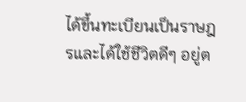ได้ขึ้นทะเบียนเป็นราษฎรและได้ใช้ชีวิตดีๆ อยู่ต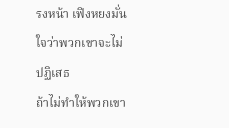รงหน้า เฟิงหยงมั่นใจว่าพวกเขาจะไม่ปฏิเสธ
ถ้าไม่ทำให้พวกเขา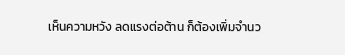เห็นความหวัง ลดแรงต่อต้าน ก็ต้องเพิ่มจำนว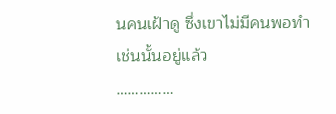นคนเฝ้าดู ซึ่งเขาไม่มีคนพอทำเช่นนั้นอยู่แล้ว
……………